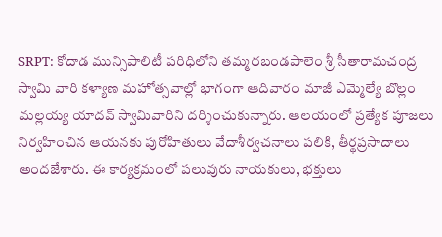SRPT: కోదాడ మున్సిపాలిటీ పరిధిలోని తమ్మరబండపాలెం శ్రీ సీతారామచంద్ర స్వామి వారి కళ్యాణ మహోత్సవాల్లో భాగంగా ఆదివారం మాజీ ఎమ్మెల్యే బొల్లం మల్లయ్య యాదవ్ స్వామివారిని దర్శించుకున్నారు. ఆలయంలో ప్రత్యేక పూజలు నిర్వహించిన ఆయనకు పురోహితులు వేదాశీర్వచనాలు పలికి, తీర్థప్రసాదాలు అందజేశారు. ఈ కార్యక్రమంలో పలువురు నాయకులు, భక్తులు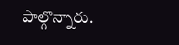పాల్గొన్నారు.